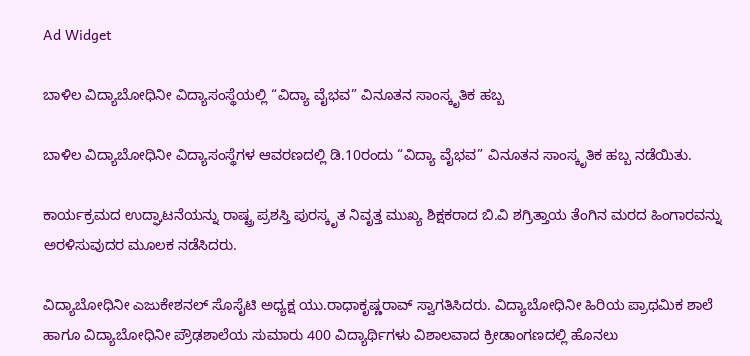Ad Widget

ಬಾಳಿಲ ವಿದ್ಯಾಬೋಧಿನೀ ವಿದ್ಯಾಸಂಸ್ಥೆಯಲ್ಲಿ “ವಿದ್ಯಾ ವೈಭವ” ವಿನೂತನ ಸಾಂಸ್ಕೃತಿಕ ಹಬ್ಬ

ಬಾಳಿಲ ವಿದ್ಯಾಬೋಧಿನೀ ವಿದ್ಯಾಸಂಸ್ಥೆಗಳ ಆವರಣದಲ್ಲಿ ಡಿ.10ರಂದು “ವಿದ್ಯಾ ವೈಭವ” ವಿನೂತನ ಸಾಂಸ್ಕೃತಿಕ ಹಬ್ಬ ನಡೆಯಿತು.

ಕಾರ್ಯಕ್ರಮದ ಉದ್ಘಾಟನೆಯನ್ನು ರಾಷ್ಟ್ರ ಪ್ರಶಸ್ತಿ ಪುರಸ್ಕೃತ ನಿವೃತ್ತ ಮುಖ್ಯ ಶಿಕ್ಷಕರಾದ ಬಿ.ವಿ ಶಗ್ರಿತ್ತಾಯ ತೆಂಗಿನ ಮರದ ಹಿಂಗಾರವನ್ನು ಅರಳಿಸುವುದರ ಮೂಲಕ ನಡೆಸಿದರು.

ವಿದ್ಯಾಬೋಧಿನೀ ಎಜುಕೇಶನಲ್ ಸೊಸೈಟಿ ಅಧ್ಯಕ್ಷ ಯು.ರಾಧಾಕೃಷ್ಣರಾವ್ ಸ್ವಾಗತಿಸಿದರು. ವಿದ್ಯಾಬೋಧಿನೀ ಹಿರಿಯ ಪ್ರಾಥಮಿಕ ಶಾಲೆ ಹಾಗೂ ವಿದ್ಯಾಬೋಧಿನೀ ಪ್ರೌಢಶಾಲೆಯ ಸುಮಾರು 400 ವಿದ್ಯಾರ್ಥಿಗಳು ವಿಶಾಲವಾದ ಕ್ರೀಡಾಂಗಣದಲ್ಲಿ ಹೊನಲು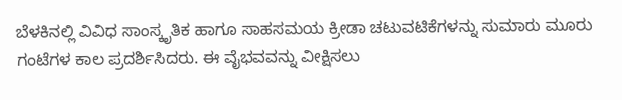ಬೆಳಕಿನಲ್ಲಿ ವಿವಿಧ ಸಾಂಸ್ಕೃತಿಕ ಹಾಗೂ ಸಾಹಸಮಯ ಕ್ರೀಡಾ ಚಟುವಟಿಕೆಗಳನ್ನು ಸುಮಾರು ಮೂರು ಗಂಟೆಗಳ ಕಾಲ ಪ್ರದರ್ಶಿಸಿದರು. ಈ ವೈಭವವನ್ನು ವೀಕ್ಷಿಸಲು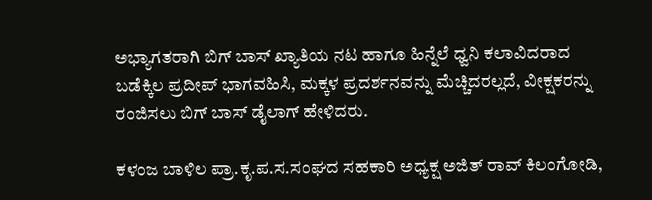ಅಭ್ಯಾಗತರಾಗಿ ಬಿಗ್ ಬಾಸ್ ಖ್ಯಾತಿಯ ನಟ ಹಾಗೂ ಹಿನ್ನೆಲೆ ಧ್ವನಿ ಕಲಾವಿದರಾದ ಬಡೆಕ್ಕಿಲ ಪ್ರದೀಪ್ ಭಾಗವಹಿಸಿ, ಮಕ್ಕಳ ಪ್ರದರ್ಶನವನ್ನು ಮೆಚ್ಚಿದರಲ್ಲದೆ, ವೀಕ್ಷಕರನ್ನು ರಂಜಿಸಲು ಬಿಗ್ ಬಾಸ್ ಡೈಲಾಗ್ ಹೇಳಿದರು.

ಕಳಂಜ ಬಾಳಿಲ ಪ್ರಾ.ಕೃ.ಪ.ಸ.ಸಂಘದ ಸಹಕಾರಿ ಅಧ್ಯಕ್ಷ ಅಜಿತ್ ರಾವ್ ಕಿಲಂಗೋಡಿ,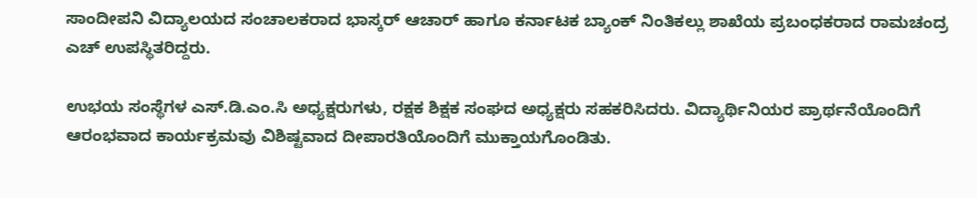ಸಾಂದೀಪನಿ ವಿದ್ಯಾಲಯದ ಸಂಚಾಲಕರಾದ ಭಾಸ್ಕರ್ ಆಚಾರ್ ಹಾಗೂ ಕರ್ನಾಟಕ ಬ್ಯಾಂಕ್ ನಿಂತಿಕಲ್ಲು ಶಾಖೆಯ ಪ್ರಬಂಧಕರಾದ ರಾಮಚಂದ್ರ ಎಚ್ ಉಪಸ್ಥಿತರಿದ್ದರು.

ಉಭಯ ಸಂಸ್ಥೆಗಳ ಎಸ್‌.ಡಿ.ಎಂ.ಸಿ ಅಧ್ಯಕ್ಷರುಗಳು, ರಕ್ಷಕ ಶಿಕ್ಷಕ ಸಂಘದ ಅಧ್ಯಕ್ಷರು ಸಹಕರಿಸಿದರು. ವಿದ್ಯಾರ್ಥಿನಿಯರ ಪ್ರಾರ್ಥನೆಯೊಂದಿಗೆ ಆರಂಭವಾದ ಕಾರ್ಯಕ್ರಮವು ವಿಶಿಷ್ಟವಾದ ದೀಪಾರತಿಯೊಂದಿಗೆ ಮುಕ್ತಾಯಗೊಂಡಿತು.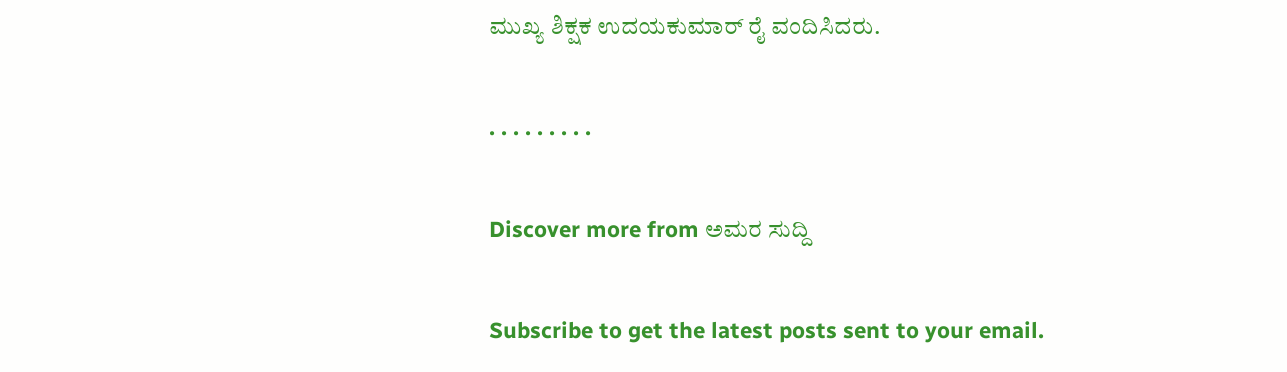ಮುಖ್ಯ ಶಿಕ್ಷಕ ಉದಯಕುಮಾ‌ರ್ ರೈ ವಂದಿಸಿದರು.

. . . . . . . . .

Discover more from ಅಮರ ಸುದ್ದಿ

Subscribe to get the latest posts sent to your email.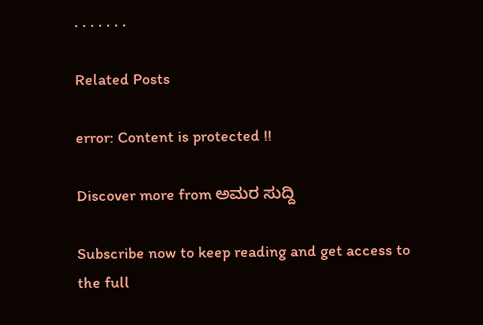. . . . . . .

Related Posts

error: Content is protected !!

Discover more from ಅಮರ ಸುದ್ದಿ

Subscribe now to keep reading and get access to the full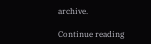archive.

Continue reading